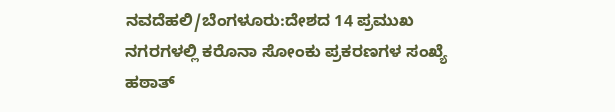ನವದೆಹಲಿ/ಬೆಂಗಳೂರು:ದೇಶದ 14 ಪ್ರಮುಖ ನಗರಗಳಲ್ಲಿ ಕರೊನಾ ಸೋಂಕು ಪ್ರಕರಣಗಳ ಸಂಖ್ಯೆ ಹಠಾತ್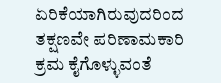ಏರಿಕೆಯಾಗಿರುವುದರಿಂದ ತಕ್ಷಣವೇ ಪರಿಣಾಮಕಾರಿ ಕ್ರಮ ಕೈಗೊಳ್ಳುವಂತೆ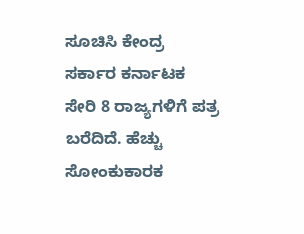ಸೂಚಿಸಿ ಕೇಂದ್ರ ಸರ್ಕಾರ ಕರ್ನಾಟಕ ಸೇರಿ 8 ರಾಜ್ಯಗಳಿಗೆ ಪತ್ರ ಬರೆದಿದೆ. ಹೆಚ್ಚು ಸೋಂಕುಕಾರಕ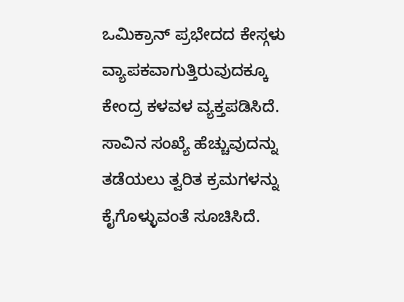ಒಮಿಕ್ರಾನ್ ಪ್ರಭೇದದ ಕೇಸ್ಗಳು ವ್ಯಾಪಕವಾಗುತ್ತಿರುವುದಕ್ಕೂ ಕೇಂದ್ರ ಕಳವಳ ವ್ಯಕ್ತಪಡಿಸಿದೆ. ಸಾವಿನ ಸಂಖ್ಯೆ ಹೆಚ್ಚುವುದನ್ನು ತಡೆಯಲು ತ್ವರಿತ ಕ್ರಮಗಳನ್ನು ಕೈಗೊಳ್ಳುವಂತೆ ಸೂಚಿಸಿದೆ.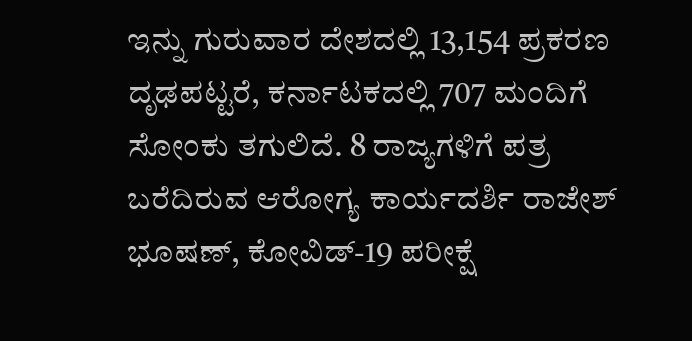ಇನ್ನು ಗುರುವಾರ ದೇಶದಲ್ಲಿ 13,154 ಪ್ರಕರಣ ದೃಢಪಟ್ಟರೆ, ಕರ್ನಾಟಕದಲ್ಲಿ 707 ಮಂದಿಗೆ ಸೋಂಕು ತಗುಲಿದೆ. 8 ರಾಜ್ಯಗಳಿಗೆ ಪತ್ರ ಬರೆದಿರುವ ಆರೋಗ್ಯ ಕಾರ್ಯದರ್ಶಿ ರಾಜೇಶ್ ಭೂಷಣ್, ಕೋವಿಡ್-19 ಪರೀಕ್ಷೆ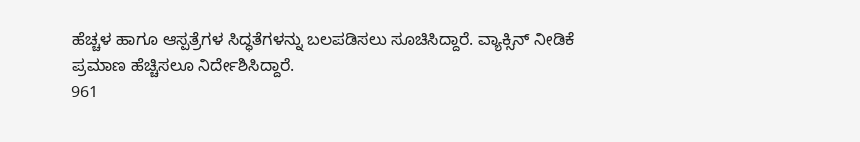ಹೆಚ್ಚಳ ಹಾಗೂ ಆಸ್ಪತ್ರೆಗಳ ಸಿದ್ಧತೆಗಳನ್ನು ಬಲಪಡಿಸಲು ಸೂಚಿಸಿದ್ದಾರೆ. ವ್ಯಾಕ್ಸಿನ್ ನೀಡಿಕೆ ಪ್ರಮಾಣ ಹೆಚ್ಚಿಸಲೂ ನಿರ್ದೇಶಿಸಿದ್ದಾರೆ.
961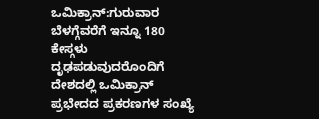ಒಮಿಕ್ರಾನ್:ಗುರುವಾರ ಬೆಳಗ್ಗೆವರೆಗೆ ಇನ್ನೂ 180 ಕೇಸ್ಗಳು ದೃಢಪಡುವುದರೊಂದಿಗೆ ದೇಶದಲ್ಲಿ ಒಮಿಕ್ರಾನ್ ಪ್ರಭೇದದ ಪ್ರಕರಣಗಳ ಸಂಖ್ಯೆ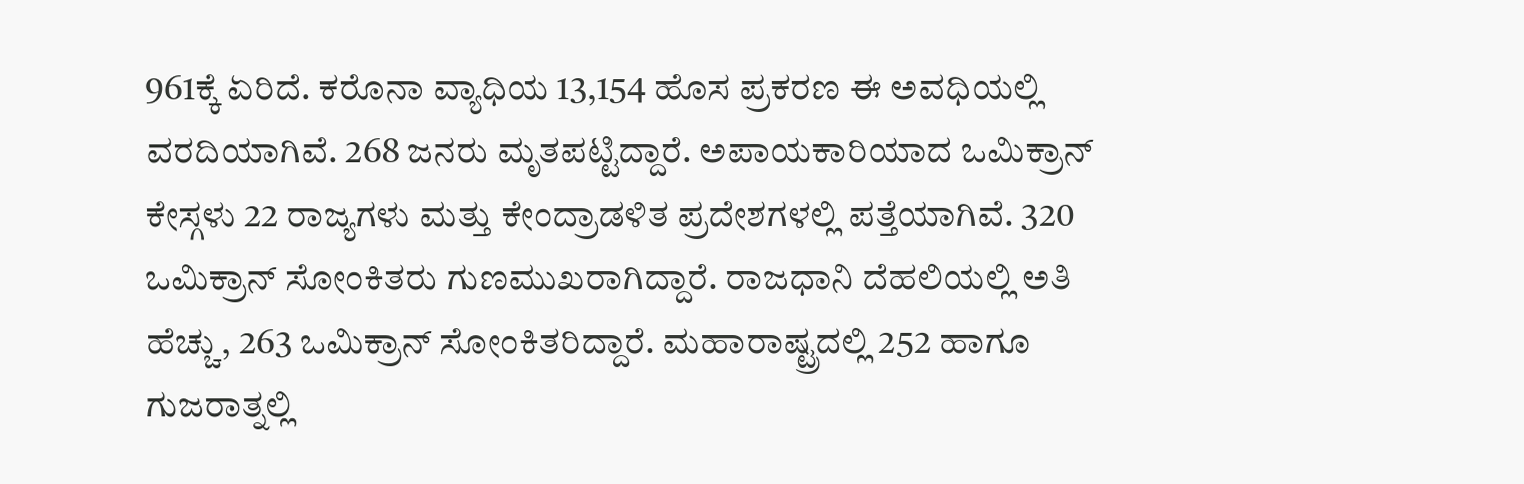961ಕ್ಕೆ ಏರಿದೆ. ಕರೊನಾ ವ್ಯಾಧಿಯ 13,154 ಹೊಸ ಪ್ರಕರಣ ಈ ಅವಧಿಯಲ್ಲಿ ವರದಿಯಾಗಿವೆ. 268 ಜನರು ಮೃತಪಟ್ಟಿದ್ದಾರೆ. ಅಪಾಯಕಾರಿಯಾದ ಒಮಿಕ್ರಾನ್ ಕೇಸ್ಗಳು 22 ರಾಜ್ಯಗಳು ಮತ್ತು ಕೇಂದ್ರಾಡಳಿತ ಪ್ರದೇಶಗಳಲ್ಲಿ ಪತ್ತೆಯಾಗಿವೆ. 320 ಒಮಿಕ್ರಾನ್ ಸೋಂಕಿತರು ಗುಣಮುಖರಾಗಿದ್ದಾರೆ. ರಾಜಧಾನಿ ದೆಹಲಿಯಲ್ಲಿ ಅತಿ ಹೆಚ್ಚು, 263 ಒಮಿಕ್ರಾನ್ ಸೋಂಕಿತರಿದ್ದಾರೆ. ಮಹಾರಾಷ್ಟ್ರದಲ್ಲಿ 252 ಹಾಗೂ ಗುಜರಾತ್ನಲ್ಲಿ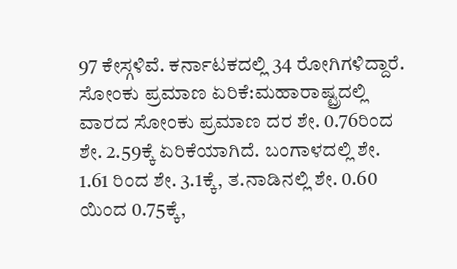97 ಕೇಸ್ಗಳಿವೆ. ಕರ್ನಾಟಕದಲ್ಲಿ 34 ರೋಗಿಗಳಿದ್ದಾರೆ.
ಸೋಂಕು ಪ್ರಮಾಣ ಏರಿಕೆ:ಮಹಾರಾಷ್ಟ್ರದಲ್ಲಿ ವಾರದ ಸೋಂಕು ಪ್ರಮಾಣ ದರ ಶೇ. 0.76ರಿಂದ ಶೇ. 2.59ಕ್ಕೆ ಏರಿಕೆಯಾಗಿದೆ. ಬಂಗಾಳದಲ್ಲಿ ಶೇ. 1.61 ರಿಂದ ಶೇ. 3.1ಕ್ಕೆ, ತ.ನಾಡಿನಲ್ಲಿ ಶೇ. 0.60 ಯಿಂದ 0.75ಕ್ಕೆ,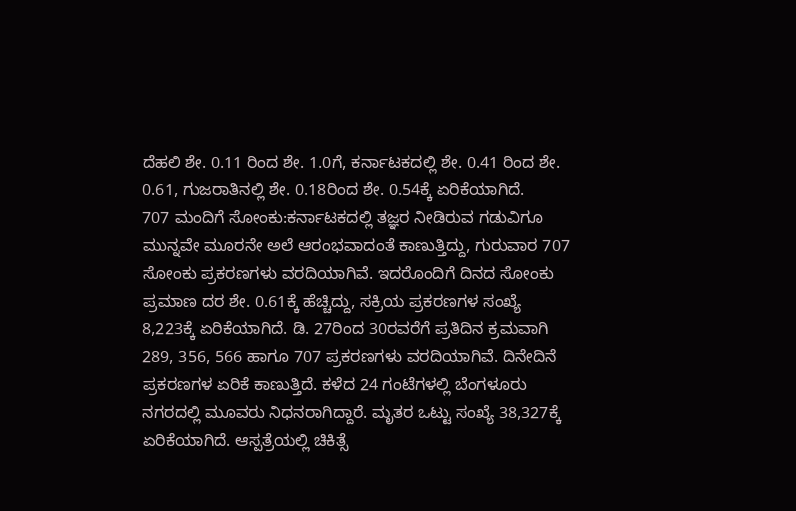ದೆಹಲಿ ಶೇ. 0.11 ರಿಂದ ಶೇ. 1.0ಗೆ, ಕರ್ನಾಟಕದಲ್ಲಿ ಶೇ. 0.41 ರಿಂದ ಶೇ. 0.61, ಗುಜರಾತಿನಲ್ಲಿ ಶೇ. 0.18ರಿಂದ ಶೇ. 0.54ಕ್ಕೆ ಏರಿಕೆಯಾಗಿದೆ.
707 ಮಂದಿಗೆ ಸೋಂಕು:ಕರ್ನಾಟಕದಲ್ಲಿ ತಜ್ಞರ ನೀಡಿರುವ ಗಡುವಿಗೂ ಮುನ್ನವೇ ಮೂರನೇ ಅಲೆ ಆರಂಭವಾದಂತೆ ಕಾಣುತ್ತಿದ್ದು, ಗುರುವಾರ 707 ಸೋಂಕು ಪ್ರಕರಣಗಳು ವರದಿಯಾಗಿವೆ. ಇದರೊಂದಿಗೆ ದಿನದ ಸೋಂಕು ಪ್ರಮಾಣ ದರ ಶೇ. 0.61ಕ್ಕೆ ಹೆಚ್ಚಿದ್ದು, ಸಕ್ರಿಯ ಪ್ರಕರಣಗಳ ಸಂಖ್ಯೆ 8,223ಕ್ಕೆ ಏರಿಕೆಯಾಗಿದೆ. ಡಿ. 27ರಿಂದ 30ರವರೆಗೆ ಪ್ರತಿದಿನ ಕ್ರಮವಾಗಿ 289, 356, 566 ಹಾಗೂ 707 ಪ್ರಕರಣಗಳು ವರದಿಯಾಗಿವೆ. ದಿನೇದಿನೆ ಪ್ರಕರಣಗಳ ಏರಿಕೆ ಕಾಣುತ್ತಿದೆ. ಕಳೆದ 24 ಗಂಟೆಗಳಲ್ಲಿ ಬೆಂಗಳೂರು ನಗರದಲ್ಲಿ ಮೂವರು ನಿಧನರಾಗಿದ್ದಾರೆ. ಮೃತರ ಒಟ್ಟು ಸಂಖ್ಯೆ 38,327ಕ್ಕೆ ಏರಿಕೆಯಾಗಿದೆ. ಆಸ್ಪತ್ರೆಯಲ್ಲಿ ಚಿಕಿತ್ಸೆ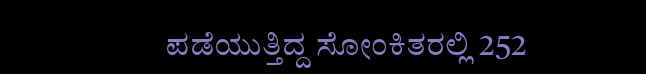ಪಡೆಯುತ್ತಿದ್ದ ಸೋಂಕಿತರಲ್ಲಿ 252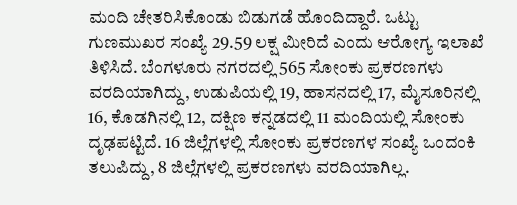ಮಂದಿ ಚೇತರಿಸಿಕೊಂಡು ಬಿಡುಗಡೆ ಹೊಂದಿದ್ದಾರೆ. ಒಟ್ಟು ಗುಣಮುಖರ ಸಂಖ್ಯೆ 29.59 ಲಕ್ಷ ಮೀರಿದೆ ಎಂದು ಆರೋಗ್ಯ ಇಲಾಖೆ ತಿಳಿಸಿದೆ. ಬೆಂಗಳೂರು ನಗರದಲ್ಲಿ 565 ಸೋಂಕು ಪ್ರಕರಣಗಳು ವರದಿಯಾಗಿದ್ದು, ಉಡುಪಿಯಲ್ಲಿ 19, ಹಾಸನದಲ್ಲಿ 17, ಮೈಸೂರಿನಲ್ಲಿ 16, ಕೊಡಗಿನಲ್ಲಿ 12, ದಕ್ಷಿಣ ಕನ್ನಡದಲ್ಲಿ 11 ಮಂದಿಯಲ್ಲಿ ಸೋಂಕು ದೃಢಪಟ್ಟಿದೆ. 16 ಜಿಲ್ಲೆಗಳಲ್ಲಿ ಸೋಂಕು ಪ್ರಕರಣಗಳ ಸಂಖ್ಯೆ ಒಂದಂಕಿ ತಲುಪಿದ್ದು, 8 ಜಿಲ್ಲೆಗಳಲ್ಲಿ ಪ್ರಕರಣಗಳು ವರದಿಯಾಗಿಲ್ಲ.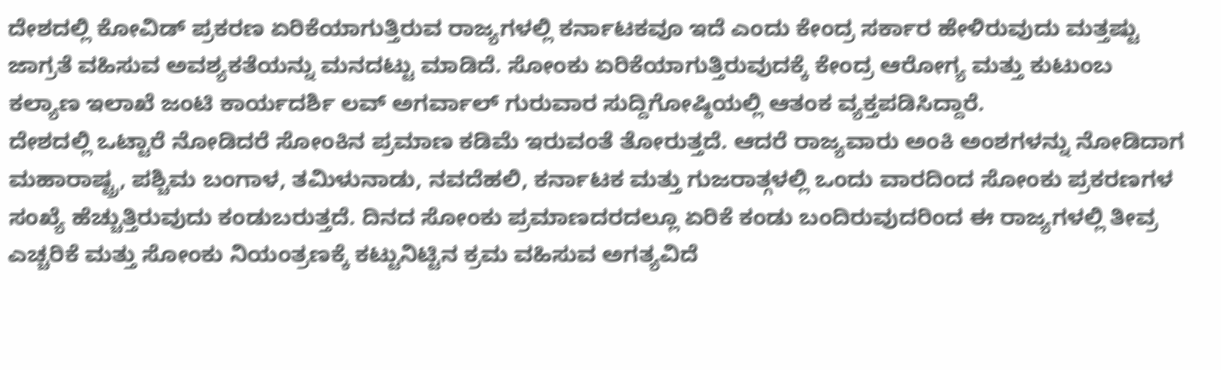ದೇಶದಲ್ಲಿ ಕೋವಿಡ್ ಪ್ರಕರಣ ಏರಿಕೆಯಾಗುತ್ತಿರುವ ರಾಜ್ಯಗಳಲ್ಲಿ ಕರ್ನಾಟಕವೂ ಇದೆ ಎಂದು ಕೇಂದ್ರ ಸರ್ಕಾರ ಹೇಳಿರುವುದು ಮತ್ತಷ್ಟು ಜಾಗ್ರತೆ ವಹಿಸುವ ಅವಶ್ಯಕತೆಯನ್ನು ಮನದಟ್ಟು ಮಾಡಿದೆ. ಸೋಂಕು ಏರಿಕೆಯಾಗುತ್ತಿರುವುದಕ್ಕೆ ಕೇಂದ್ರ ಆರೋಗ್ಯ ಮತ್ತು ಕುಟುಂಬ ಕಲ್ಯಾಣ ಇಲಾಖೆ ಜಂಟಿ ಕಾರ್ಯದರ್ಶಿ ಲವ್ ಅಗರ್ವಾಲ್ ಗುರುವಾರ ಸುದ್ದಿಗೋಷ್ಠಿಯಲ್ಲಿ ಆತಂಕ ವ್ಯಕ್ತಪಡಿಸಿದ್ದಾರೆ.
ದೇಶದಲ್ಲಿ ಒಟ್ಟಾರೆ ನೋಡಿದರೆ ಸೋಂಕಿನ ಪ್ರಮಾಣ ಕಡಿಮೆ ಇರುವಂತೆ ತೋರುತ್ತದೆ. ಆದರೆ ರಾಜ್ಯವಾರು ಅಂಕಿ ಅಂಶಗಳನ್ನು ನೋಡಿದಾಗ ಮಹಾರಾಷ್ಟ್ರ, ಪಶ್ಚಿಮ ಬಂಗಾಳ, ತಮಿಳುನಾಡು, ನವದೆಹಲಿ, ಕರ್ನಾಟಕ ಮತ್ತು ಗುಜರಾತ್ಗಳಲ್ಲಿ ಒಂದು ವಾರದಿಂದ ಸೋಂಕು ಪ್ರಕರಣಗಳ ಸಂಖ್ಯೆ ಹೆಚ್ಚುತ್ತಿರುವುದು ಕಂಡುಬರುತ್ತದೆ. ದಿನದ ಸೋಂಕು ಪ್ರಮಾಣದರದಲ್ಲೂ ಏರಿಕೆ ಕಂಡು ಬಂದಿರುವುದರಿಂದ ಈ ರಾಜ್ಯಗಳಲ್ಲಿ ತೀವ್ರ ಎಚ್ಚರಿಕೆ ಮತ್ತು ಸೋಂಕು ನಿಯಂತ್ರಣಕ್ಕೆ ಕಟ್ಟುನಿಟ್ಟಿನ ಕ್ರಮ ವಹಿಸುವ ಅಗತ್ಯವಿದೆ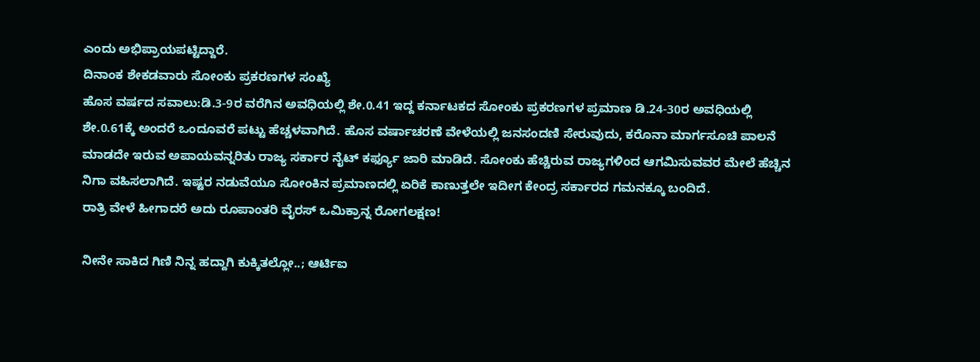ಎಂದು ಅಭಿಪ್ರಾಯಪಟ್ಟಿದ್ದಾರೆ.
ದಿನಾಂಕ ಶೇಕಡವಾರು ಸೋಂಕು ಪ್ರಕರಣಗಳ ಸಂಖ್ಯೆ
ಹೊಸ ವರ್ಷದ ಸವಾಲು:ಡಿ.3-9ರ ವರೆಗಿನ ಅವಧಿಯಲ್ಲಿ ಶೇ.0.41 ಇದ್ದ ಕರ್ನಾಟಕದ ಸೋಂಕು ಪ್ರಕರಣಗಳ ಪ್ರಮಾಣ ಡಿ.24-30ರ ಅವಧಿಯಲ್ಲಿ ಶೇ.0.61ಕ್ಕೆ ಅಂದರೆ ಒಂದೂವರೆ ಪಟ್ಟು ಹೆಚ್ಚಳವಾಗಿದೆ. ಹೊಸ ವರ್ಷಾಚರಣೆ ವೇಳೆಯಲ್ಲಿ ಜನಸಂದಣಿ ಸೇರುವುದು, ಕರೊನಾ ಮಾರ್ಗಸೂಚಿ ಪಾಲನೆ ಮಾಡದೇ ಇರುವ ಅಪಾಯವನ್ನರಿತು ರಾಜ್ಯ ಸರ್ಕಾರ ನೈಟ್ ಕರ್ಫ್ಯೂ ಜಾರಿ ಮಾಡಿದೆ. ಸೋಂಕು ಹೆಚ್ಚಿರುವ ರಾಜ್ಯಗಳಿಂದ ಆಗಮಿಸುವವರ ಮೇಲೆ ಹೆಚ್ಚಿನ ನಿಗಾ ವಹಿಸಲಾಗಿದೆ. ಇಷ್ಟರ ನಡುವೆಯೂ ಸೋಂಕಿನ ಪ್ರಮಾಣದಲ್ಲಿ ಏರಿಕೆ ಕಾಣುತ್ತಲೇ ಇದೀಗ ಕೇಂದ್ರ ಸರ್ಕಾರದ ಗಮನಕ್ಕೂ ಬಂದಿದೆ.
ರಾತ್ರಿ ವೇಳೆ ಹೀಗಾದರೆ ಅದು ರೂಪಾಂತರಿ ವೈರಸ್ ಒಮಿಕ್ರಾನ್ನ ರೋಗಲಕ್ಷಣ!

ನೀನೇ ಸಾಕಿದ ಗಿಣಿ ನಿನ್ನ ಹದ್ದಾಗಿ ಕುಕ್ಕಿತಲ್ಲೋ..; ಆರ್ಟಿಐ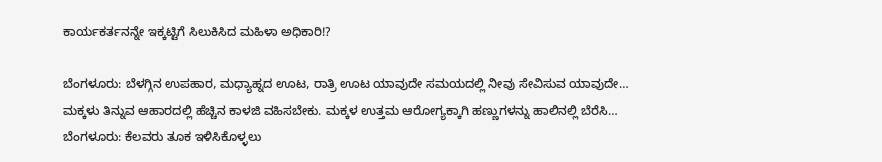ಕಾರ್ಯಕರ್ತನನ್ನೇ ಇಕ್ಕಟ್ಟಿಗೆ ಸಿಲುಕಿಸಿದ ಮಹಿಳಾ ಅಧಿಕಾರಿ!?

ಬೆಂಗಳೂರು: ಬೆಳಗ್ಗಿನ ಉಪಹಾರ, ಮಧ್ಯಾಹ್ನದ ಊಟ, ರಾತ್ರಿ ಊಟ ಯಾವುದೇ ಸಮಯದಲ್ಲಿ ನೀವು ಸೇವಿಸುವ ಯಾವುದೇ…
ಮಕ್ಕಳು ತಿನ್ನುವ ಆಹಾರದಲ್ಲಿ ಹೆಚ್ಚಿನ ಕಾಳಜಿ ವಹಿಸಬೇಕು. ಮಕ್ಕಳ ಉತ್ತಮ ಆರೋಗ್ಯಕ್ಕಾಗಿ ಹಣ್ಣುಗಳನ್ನು ಹಾಲಿನಲ್ಲಿ ಬೆರೆಸಿ…
ಬೆಂಗಳೂರು: ಕೆಲವರು ತೂಕ ಇಳಿಸಿಕೊಳ್ಳಲು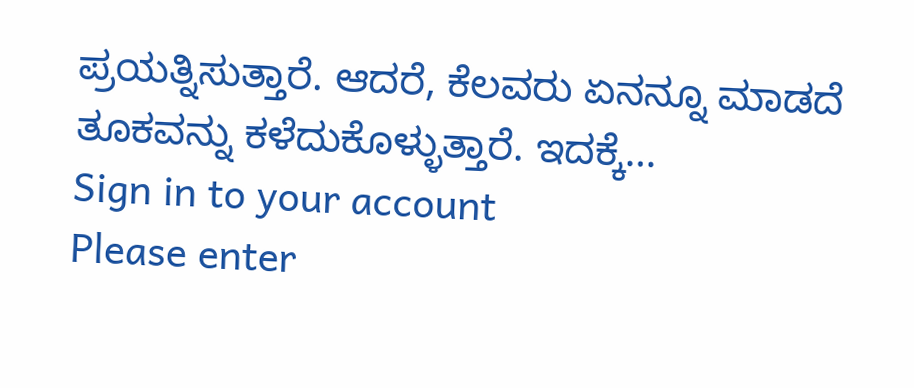ಪ್ರಯತ್ನಿಸುತ್ತಾರೆ. ಆದರೆ, ಕೆಲವರು ಏನನ್ನೂ ಮಾಡದೆ ತೂಕವನ್ನು ಕಳೆದುಕೊಳ್ಳುತ್ತಾರೆ. ಇದಕ್ಕೆ…
Sign in to your account
Please enter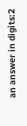an answer in digits:2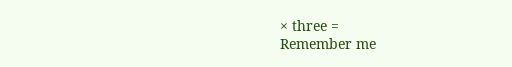× three =
Remember me